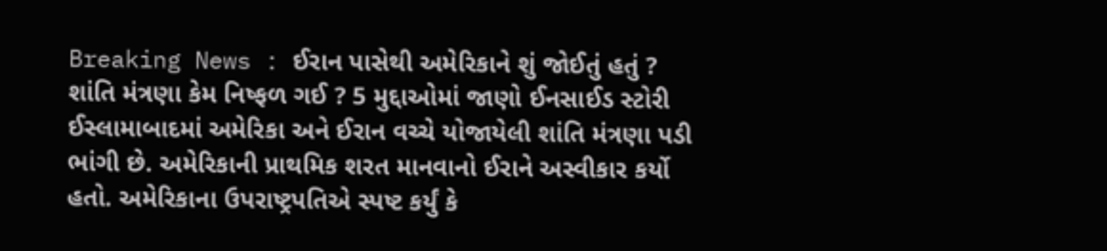Breaking News : ઈરાન પાસેથી અમેરિકાને શું જોઈતું હતું ? શાંતિ મંત્રણા કેમ નિષ્ફળ ગઈ ? 5 મુદ્દાઓમાં જાણો ઈનસાઈડ સ્ટોરી
ઈસ્લામાબાદમાં અમેરિકા અને ઈરાન વચ્ચે યોજાયેલી શાંતિ મંત્રણા પડી ભાંગી છે. અમેરિકાની પ્રાથમિક શરત માનવાનો ઈરાને અસ્વીકાર કર્યો હતો. અમેરિકાના ઉપરાષ્ટ્રપતિએ સ્પષ્ટ કર્યું કે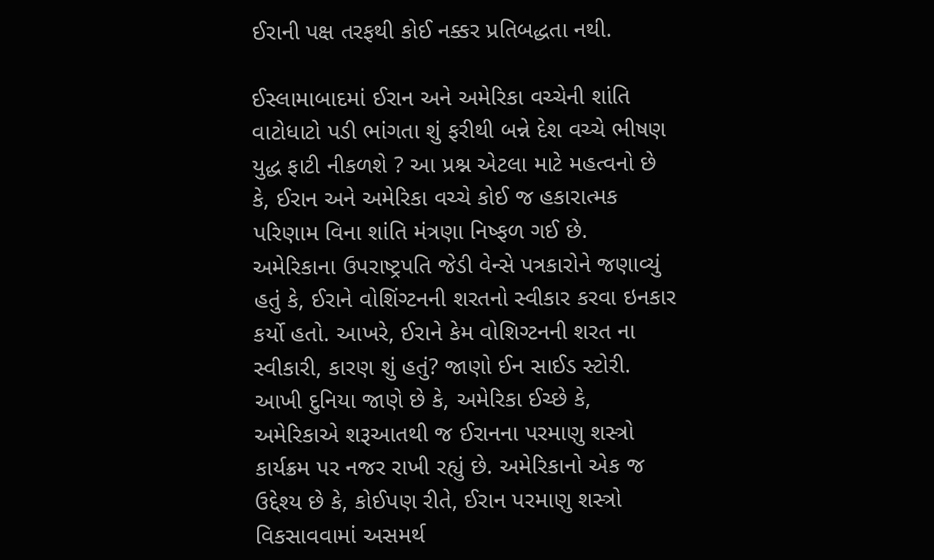ઈરાની પક્ષ તરફથી કોઈ નક્કર પ્રતિબદ્ધતા નથી.

ઈસ્લામાબાદમાં ઈરાન અને અમેરિકા વચ્ચેની શાંતિ વાટોધાટો પડી ભાંગતા શું ફરીથી બન્ને દેશ વચ્ચે ભીષણ યુદ્ધ ફાટી નીકળશે ? આ પ્રશ્ન એટલા માટે મહત્વનો છે કે, ઈરાન અને અમેરિકા વચ્ચે કોઈ જ હકારાત્મક પરિણામ વિના શાંતિ મંત્રણા નિષ્ફળ ગઈ છે. અમેરિકાના ઉપરાષ્ટ્રપતિ જેડી વેન્સે પત્રકારોને જણાવ્યું હતું કે, ઈરાને વોશિંગ્ટનની શરતનો સ્વીકાર કરવા ઇનકાર કર્યો હતો. આખરે, ઈરાને કેમ વોશિગ્ટનની શરત ના સ્વીકારી, કારણ શું હતું? જાણો ઈન સાઈડ સ્ટોરી.
આખી દુનિયા જાણે છે કે, અમેરિકા ઈચ્છે કે, અમેરિકાએ શરૂઆતથી જ ઈરાનના પરમાણુ શસ્ત્રો કાર્યક્રમ પર નજર રાખી રહ્યું છે. અમેરિકાનો એક જ ઉદ્દેશ્ય છે કે, કોઈપણ રીતે, ઈરાન પરમાણુ શસ્ત્રો વિકસાવવામાં અસમર્થ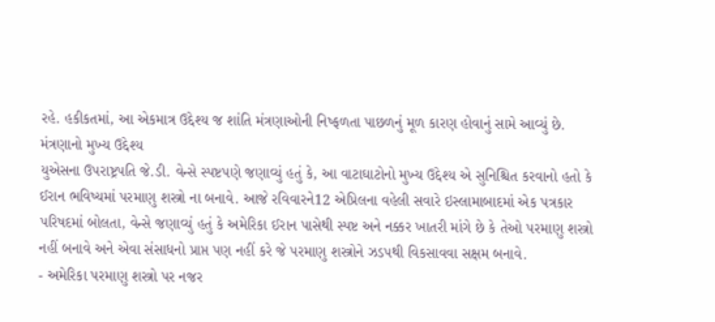રહે. હકીકતમાં, આ એકમાત્ર ઉદ્દેશ્ય જ શાંતિ મંત્રણાઓની નિષ્ફળતા પાછળનું મૂળ કારણ હોવાનું સામે આવ્યું છે.
મંત્રણાનો મુખ્ય ઉદ્દેશ્ય
યુએસના ઉપરાષ્ટ્રપતિ જે.ડી. વેન્સે સ્પષ્ટપણે જણાવ્યું હતું કે, આ વાટાઘાટોનો મુખ્ય ઉદ્દેશ્ય એ સુનિશ્ચિત કરવાનો હતો કે ઈરાન ભવિષ્યમાં પરમાણુ શસ્ત્રો ના બનાવે. આજે રવિવારને12 એપ્રિલના વહેલી સવારે ઇસ્લામાબાદમાં એક પત્રકાર પરિષદમાં બોલતા, વેન્સે જણાવ્યું હતું કે અમેરિકા ઈરાન પાસેથી સ્પષ્ટ અને નક્કર ખાતરી માંગે છે કે તેઓ પરમાણુ શસ્ત્રો નહીં બનાવે અને એવા સંસાધનો પ્રાપ્ત પણ નહીં કરે જે પરમાણુ શસ્ત્રોને ઝડપથી વિકસાવવા સક્ષમ બનાવે.
- અમેરિકા પરમાણુ શસ્ત્રો પર નજર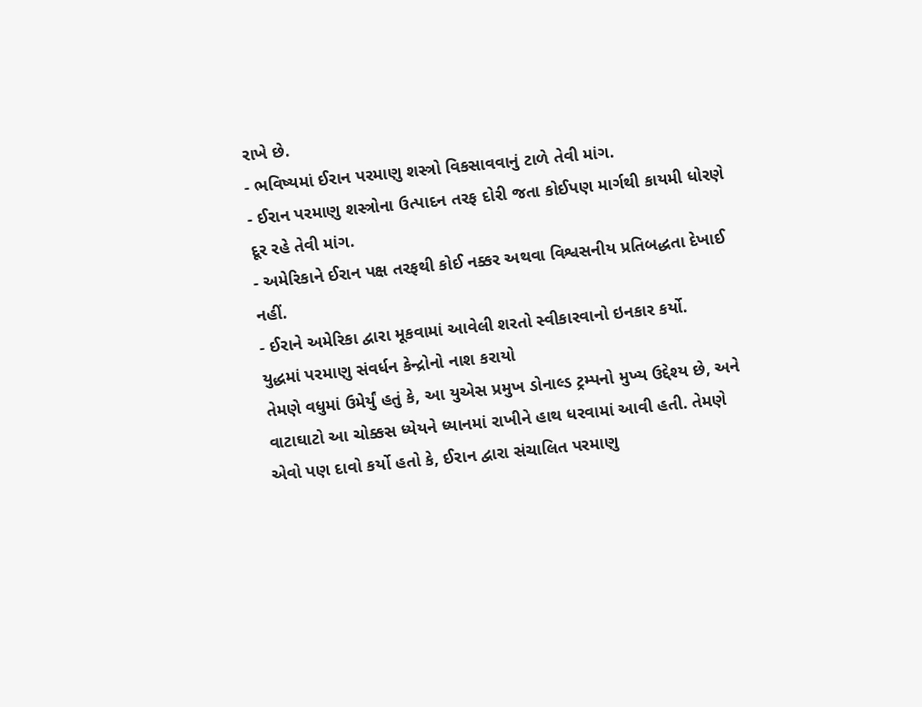રાખે છે.
- ભવિષ્યમાં ઈરાન પરમાણુ શસ્ત્રો વિકસાવવાનું ટાળે તેવી માંગ.
- ઈરાન પરમાણુ શસ્ત્રોના ઉત્પાદન તરફ દોરી જતા કોઈપણ માર્ગથી કાયમી ધોરણે દૂર રહે તેવી માંગ.
- અમેરિકાને ઈરાન પક્ષ તરફથી કોઈ નક્કર અથવા વિશ્વસનીય પ્રતિબદ્ધતા દેખાઈ નહીં.
- ઈરાને અમેરિકા દ્વારા મૂકવામાં આવેલી શરતો સ્વીકારવાનો ઇનકાર કર્યો.
યુદ્ધમાં પરમાણુ સંવર્ધન કેન્દ્રોનો નાશ કરાયો
તેમણે વધુમાં ઉમેર્યું હતું કે, આ યુએસ પ્રમુખ ડોનાલ્ડ ટ્રમ્પનો મુખ્ય ઉદ્દેશ્ય છે, અને વાટાઘાટો આ ચોક્કસ ધ્યેયને ધ્યાનમાં રાખીને હાથ ધરવામાં આવી હતી. તેમણે એવો પણ દાવો કર્યો હતો કે, ઈરાન દ્વારા સંચાલિત પરમાણુ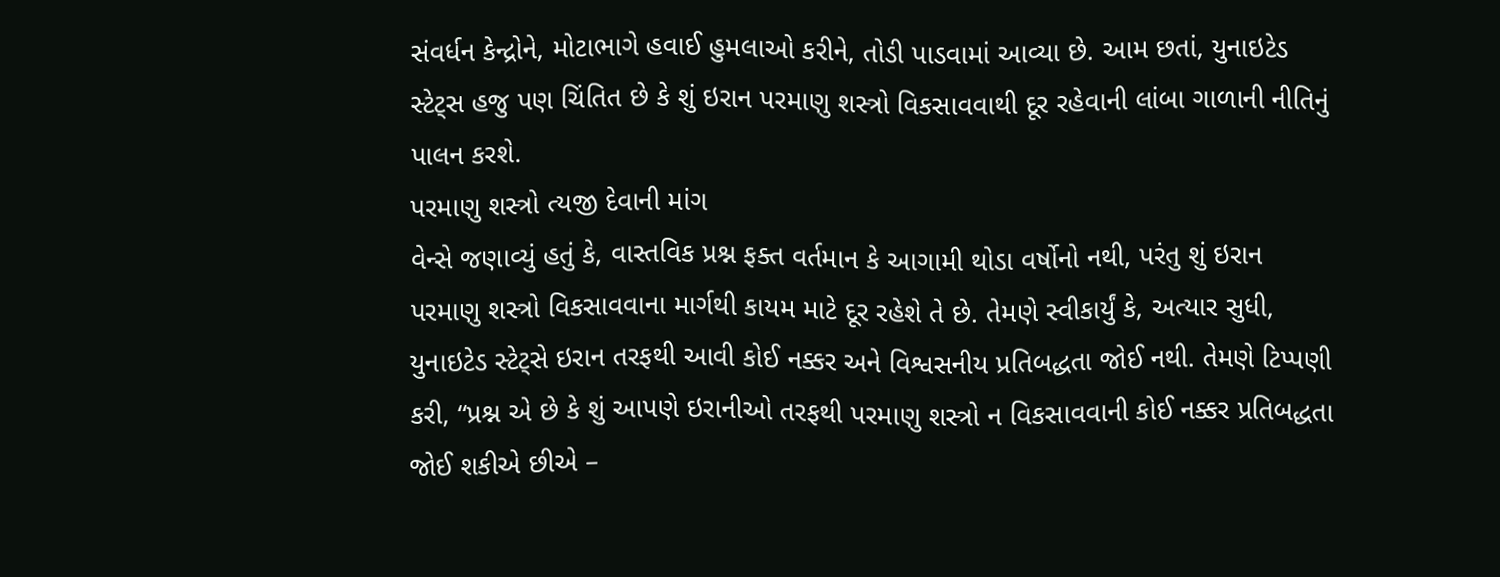સંવર્ધન કેન્દ્રોને, મોટાભાગે હવાઈ હુમલાઓ કરીને, તોડી પાડવામાં આવ્યા છે. આમ છતાં, યુનાઇટેડ સ્ટેટ્સ હજુ પણ ચિંતિત છે કે શું ઇરાન પરમાણુ શસ્ત્રો વિકસાવવાથી દૂર રહેવાની લાંબા ગાળાની નીતિનું પાલન કરશે.
પરમાણુ શસ્ત્રો ત્યજી દેવાની માંગ
વેન્સે જણાવ્યું હતું કે, વાસ્તવિક પ્રશ્ન ફક્ત વર્તમાન કે આગામી થોડા વર્ષોનો નથી, પરંતુ શું ઇરાન પરમાણુ શસ્ત્રો વિકસાવવાના માર્ગથી કાયમ માટે દૂર રહેશે તે છે. તેમણે સ્વીકાર્યું કે, અત્યાર સુધી, યુનાઇટેડ સ્ટેટ્સે ઇરાન તરફથી આવી કોઈ નક્કર અને વિશ્વસનીય પ્રતિબદ્ધતા જોઈ નથી. તેમણે ટિપ્પણી કરી, “પ્રશ્ન એ છે કે શું આપણે ઇરાનીઓ તરફથી પરમાણુ શસ્ત્રો ન વિકસાવવાની કોઈ નક્કર પ્રતિબદ્ધતા જોઈ શકીએ છીએ –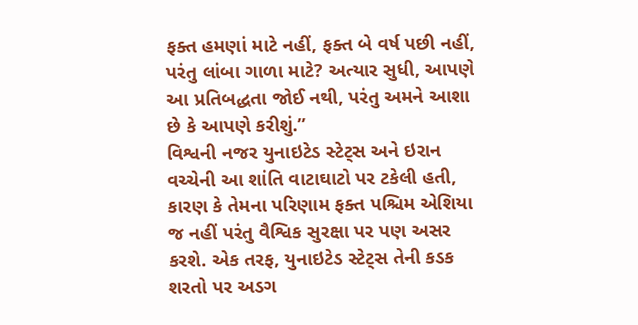ફક્ત હમણાં માટે નહીં, ફક્ત બે વર્ષ પછી નહીં, પરંતુ લાંબા ગાળા માટે? અત્યાર સુધી, આપણે આ પ્રતિબદ્ધતા જોઈ નથી, પરંતુ અમને આશા છે કે આપણે કરીશું.”
વિશ્વની નજર યુનાઇટેડ સ્ટેટ્સ અને ઇરાન વચ્ચેની આ શાંતિ વાટાઘાટો પર ટકેલી હતી, કારણ કે તેમના પરિણામ ફક્ત પશ્ચિમ એશિયા જ નહીં પરંતુ વૈશ્વિક સુરક્ષા પર પણ અસર કરશે. એક તરફ, યુનાઇટેડ સ્ટેટ્સ તેની કડક શરતો પર અડગ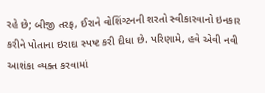રહે છે; બીજી તરફ, ઈરાને વોશિંગ્ટનની શરતો સ્વીકારવાનો ઇનકાર કરીને પોતાના ઇરાદા સ્પષ્ટ કરી દીધા છે. પરિણામે, હવે એવી નવી આશંકા વ્યક્ત કરવામાં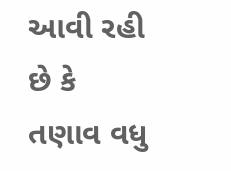આવી રહી છે કે તણાવ વધુ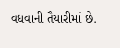વધવાની તૈયારીમાં છે.